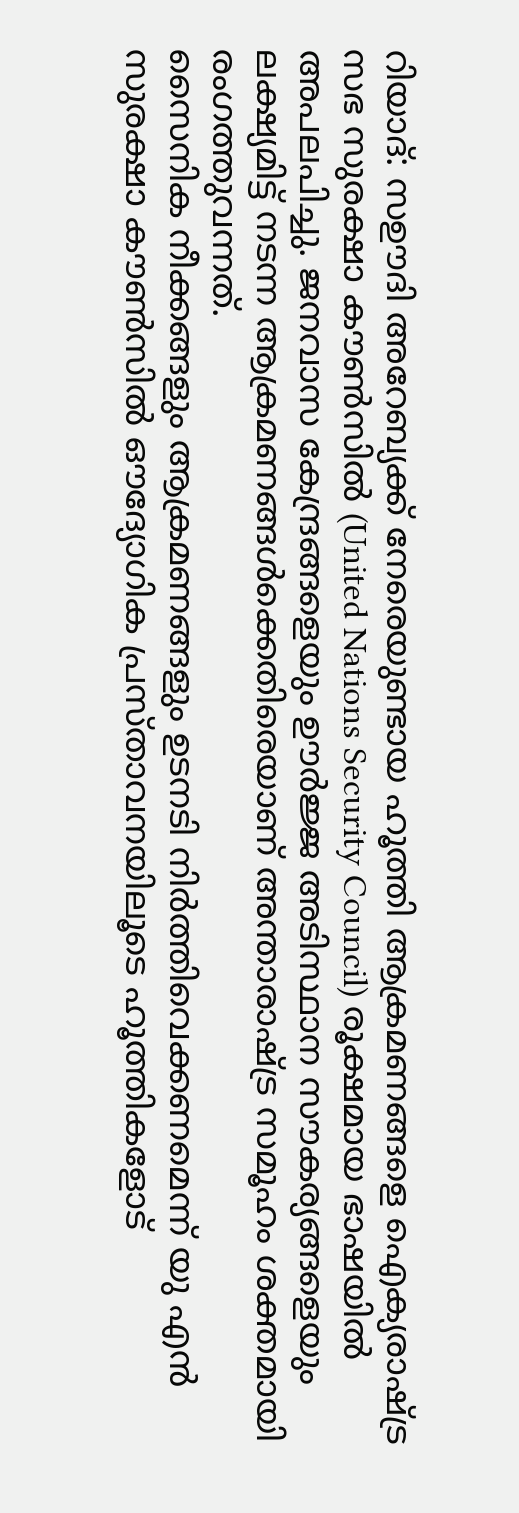റിയാദ്: സഊദി അറേബ്യക്ക് നേരെയുണ്ടായ ഹൂത്തി ആക്രമണങ്ങളെ ഐക്യരാഷ്ട്ര സഭ സുരക്ഷാ കൗൺസിൽ (United Nations Security Council) രൂക്ഷമായ ഭാഷയിൽ അപലപിച്ചു. ജനവാസ കേന്ദ്രങ്ങളെയും ഊർജ്ജ അടിസ്ഥാന സൗകര്യങ്ങളെയും ലക്ഷ്യമിട്ട് നടന്ന ആക്രമണങ്ങൾക്കെതിരെയാണ് അന്താരാഷ്ട്ര സമൂഹം ശക്തമായി രംഗത്തുവന്നത്.
സൈനിക നീക്കങ്ങളും ആക്രമണങ്ങളും ഉടനടി നിർത്തിവെക്കണമെന്ന് യു എൻ സുരക്ഷാ കൗൺസിൽ ഔദ്യോഗിക പ്രസ്താവനയിലൂടെ ഹൂത്തികളോട്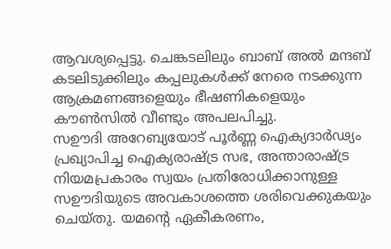ആവശ്യപ്പെട്ടു. ചെങ്കടലിലും ബാബ് അൽ മന്ദബ് കടലിടുക്കിലും കപ്പലുകൾക്ക് നേരെ നടക്കുന്ന ആക്രമണങ്ങളെയും ഭീഷണികളെയും കൗൺസിൽ വീണ്ടും അപലപിച്ചു.
സഊദി അറേബ്യയോട് പൂർണ്ണ ഐക്യദാർഢ്യം പ്രഖ്യാപിച്ച ഐക്യരാഷ്ട്ര സഭ, അന്താരാഷ്ട്ര നിയമപ്രകാരം സ്വയം പ്രതിരോധിക്കാനുള്ള സഊദിയുടെ അവകാശത്തെ ശരിവെക്കുകയും ചെയ്തു. യമന്റെ ഏകീകരണം,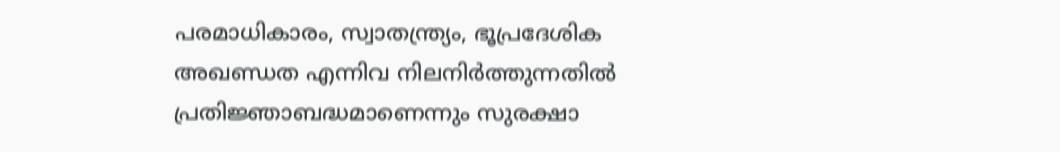പരമാധികാരം, സ്വാതന്ത്ര്യം, ഭൂപ്രദേശിക അഖണ്ഡത എന്നിവ നിലനിർത്തുന്നതിൽ പ്രതിജ്ഞാബദ്ധമാണെന്നും സുരക്ഷാ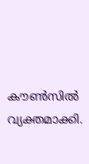കൗൺസിൽ വ്യക്തമാക്കി.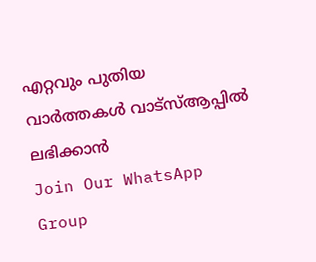എറ്റവും പുതിയ വാർത്തകൾ വാട്സ്ആപ്പിൽ ലഭിക്കാൻ
Join Our WhatsApp Group